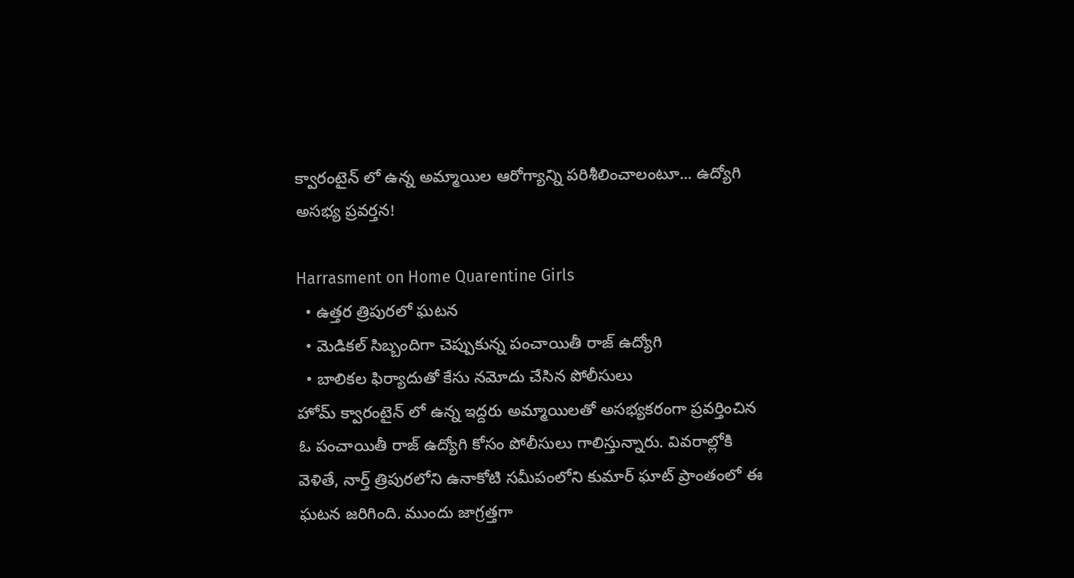క్వారంటైన్ లో ఉన్న అమ్మాయిల ఆరోగ్యాన్ని పరిశీలించాలంటూ... ఉద్యోగి అసభ్య ప్రవర్తన!

Harrasment on Home Quarentine Girls
  • ఉత్తర త్రిపురలో ఘటన
  • మెడికల్ సిబ్బందిగా చెప్పుకున్న పంచాయితీ రాజ్ ఉద్యోగి
  • బాలికల ఫిర్యాదుతో కేసు నమోదు చేసిన పోలీసులు
హోమ్ క్వారంటైన్ లో ఉన్న ఇద్దరు అమ్మాయిలతో అసభ్యకరంగా ప్రవర్తించిన ఓ పంచాయితీ రాజ్ ఉద్యోగి కోసం పోలీసులు గాలిస్తున్నారు. వివరాల్లోకి వెళితే, నార్త్ త్రిపురలోని ఉనాకోటి సమీపంలోని కుమార్ ఘాట్ ప్రాంతంలో ఈ ఘటన జరిగింది. ముందు జాగ్రత్తగా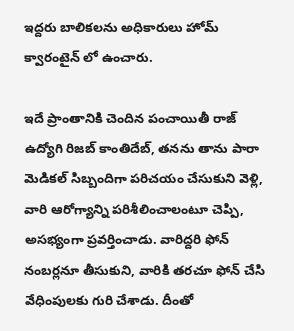ఇద్దరు బాలికలను అధికారులు హోమ్ క్వారంటైన్ లో ఉంచారు.

ఇదే ప్రాంతానికి చెందిన పంచాయితీ రాజ్ ఉద్యోగి రిజబ్ కాంతిదేబ్, తనను తాను పారా మెడికల్ సిబ్బందిగా పరిచయం చేసుకుని వెళ్లి, వారి ఆరోగ్యాన్ని పరిశీలించాలంటూ చెప్పి, అసభ్యంగా ప్రవర్తించాడు. వారిద్దరి ఫోన్ నంబర్లనూ తీసుకుని, వారికి తరచూ ఫోన్ చేసి వేధింపులకు గురి చేశాడు. దీంతో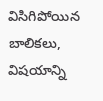విసిగిపోయిన బాలికలు, విషయాన్ని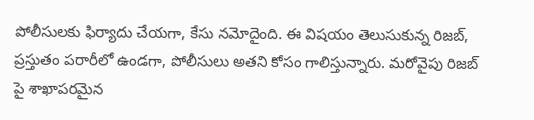పోలీసులకు ఫిర్యాదు చేయగా, కేసు నమోదైంది. ఈ విషయం తెలుసుకున్న రిజబ్, ప్రస్తుతం పరారీలో ఉండగా, పోలీసులు అతని కోసం గాలిస్తున్నారు. మరోవైపు రిజబ్ పై శాఖాపరమైన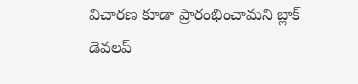విచారణ కూడా ప్రారంభించామని బ్లాక్ డెవలప్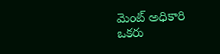మెంట్ అధికారి ఒకరు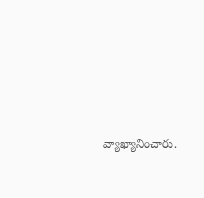వ్యాఖ్యానించారు.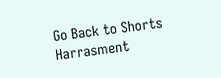Go Back to Shorts
Harrasment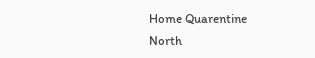Home Quarentine
North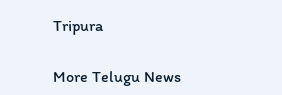Tripura

More Telugu News